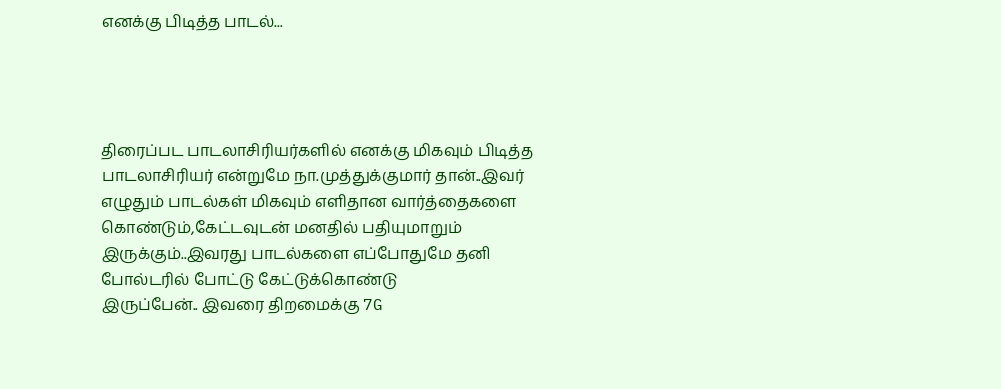எனக்கு பிடித்த பாடல்...




திரைப்பட பாடலாசிரியர்களில் எனக்கு மிகவும் பிடித்த பாடலாசிரியர் என்றுமே நா.முத்துக்குமார் தான்..இவர் எழுதும் பாடல்கள் மிகவும் எளிதான வார்த்தைகளை கொண்டும்,கேட்டவுடன் மனதில் பதியுமாறும் இருக்கும்..இவரது பாடல்களை எப்போதுமே தனி போல்டரில் போட்டு கேட்டுக்கொண்டு
இருப்பேன்.. இவரை திறமைக்கு 7G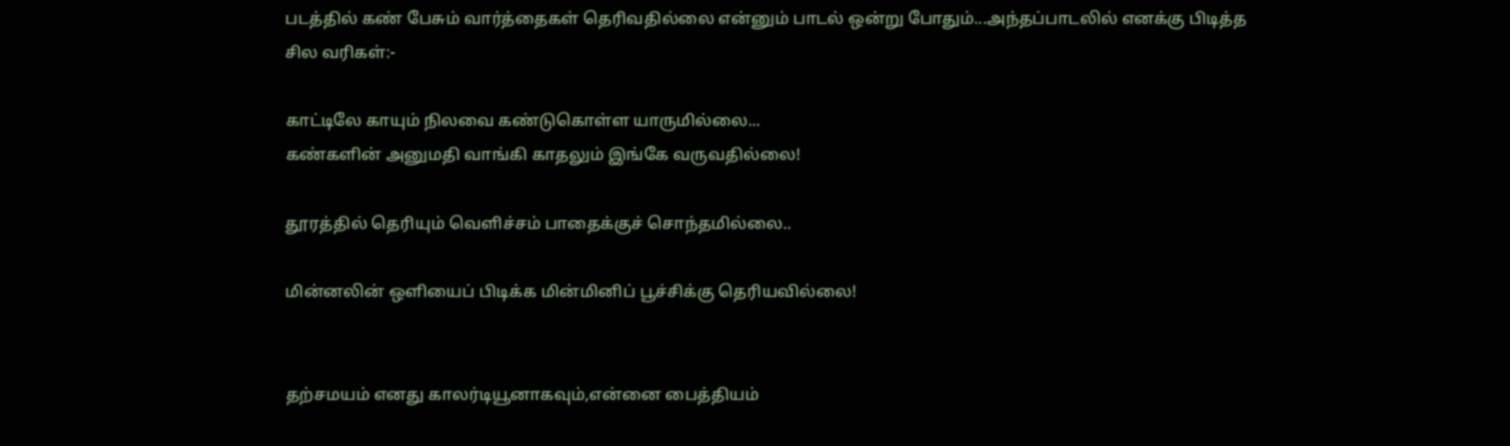படத்தில் கண் பேசும் வார்த்தைகள் தெரிவதில்லை என்னும் பாடல் ஒன்று போதும்...அந்தப்பாடலில் எனக்கு பிடித்த சில வரிகள்:-

காட்டிலே காயும் நிலவை கண்டுகொள்ள யாருமில்லை...
கண்களின் அனுமதி வாங்கி காதலும் இங்கே வருவதில்லை!

தூரத்தில் தெரியும் வெளிச்சம் பாதைக்குச் சொந்தமில்லை..

மின்னலின் ஒளியைப் பிடிக்க‌ மின்மினிப் பூச்சிக்கு தெரியவில்லை!


தற்சமயம் எனது காலர்டியூனாகவும்,என்னை பைத்தியம்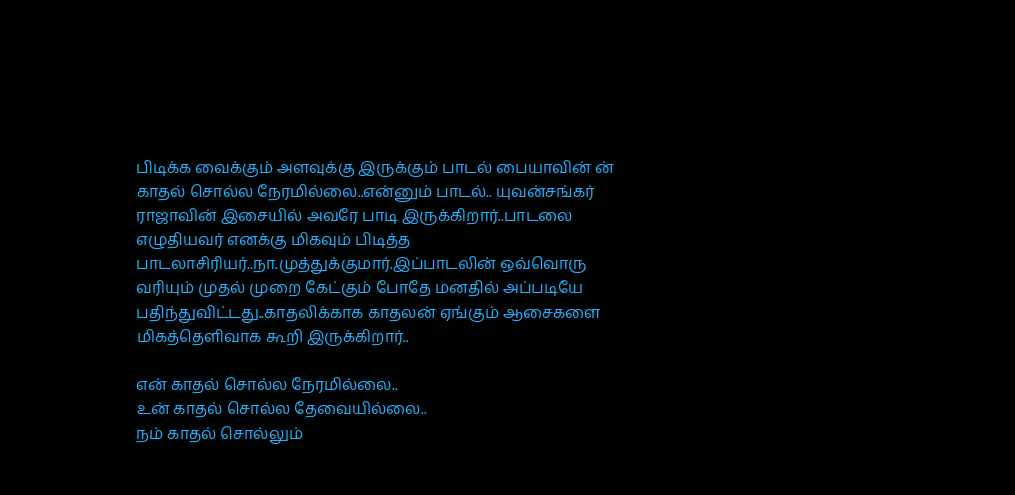பிடிக்க வைக்கும் அளவுக்கு இருக்கும் பாடல் பையாவின் ன் காதல் சொல்ல நேரமில்லை..என்னும் பாடல்.. யுவன்சங்கர் ராஜாவின் இசையில் அவரே பாடி இருக்கிறார்..பாடலை எழுதியவர் எனக்கு மிகவும் பிடித்த பாடலாசிரியர்..நா.முத்துக்குமார்.இப்பாடலின் ஒவ்வொரு வரியும் முதல் முறை கேட்கும் போதே மனதில் அப்படியே பதிந்துவிட்டது..காதலிக்காக காதலன் ஏங்கும் ஆசைகளை மிகத்தெளிவாக கூறி இருக்கிறார்..

என் காதல் சொல்ல நேரமில்லை..
உன் காதல் சொல்ல தேவையில்லை..
நம் காதல் சொல்லும்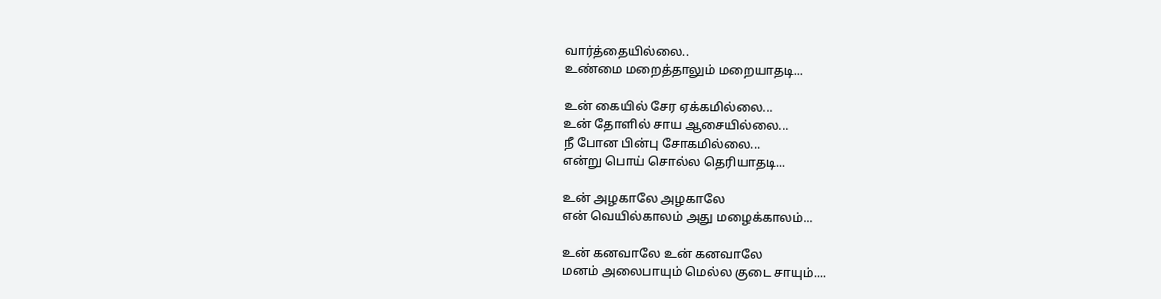வார்த்தையில்லை..
உண்மை மறைத்தாலும் மறையாதடி...

உன் கையில் சேர ஏக்கமில்லை...
உன் தோளில் சாய ஆசையில்லை...
நீ போன பின்பு சோகமில்லை...
என்று பொய் சொல்ல தெரியாதடி...

உன் அழகாலே அழகாலே
என் வெயில்காலம் அது மழைக்காலம்...

உன் கனவாலே உன் கனவாலே
மனம் அலைபாயும் மெல்ல குடை சாயும்....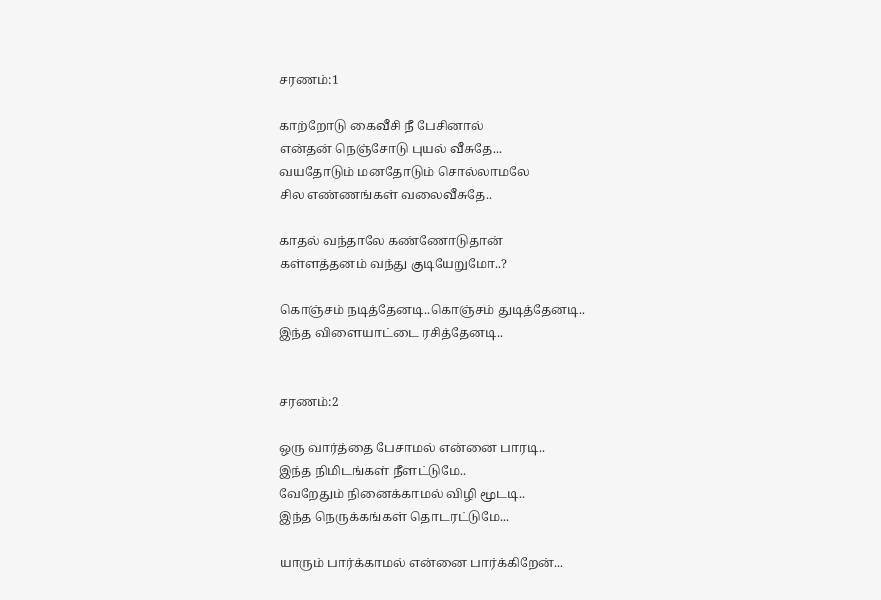சரணம்:1

காற்றோடு கைவீசி நீ பேசினால்
என்தன் நெஞ்சோடு புயல் வீசுதே...
வயதோடும் மனதோடும் சொல்லாமலே
சில எண்ணங்கள் வலைவீசுதே..

காதல் வந்தாலே கண்ணோடுதான்
கள்ளத்தனம் வந்து குடியேறுமோ..?

கொஞ்சம் நடித்தேனடி..கொஞ்சம் துடித்தேனடி..
இந்த விளையாட்டை ரசித்தேனடி..


சரணம்:2

ஒரு வார்த்தை பேசாமல் என்னை பாரடி..
இந்த நிமிடங்கள் நீளட்டுமே..
வேறேதும் நினைக்காமல் விழி மூடடி..
இந்த நெருக்கங்கள் தொடரட்டுமே...

யாரும் பார்க்காமல் என்னை பார்க்கிறேன்...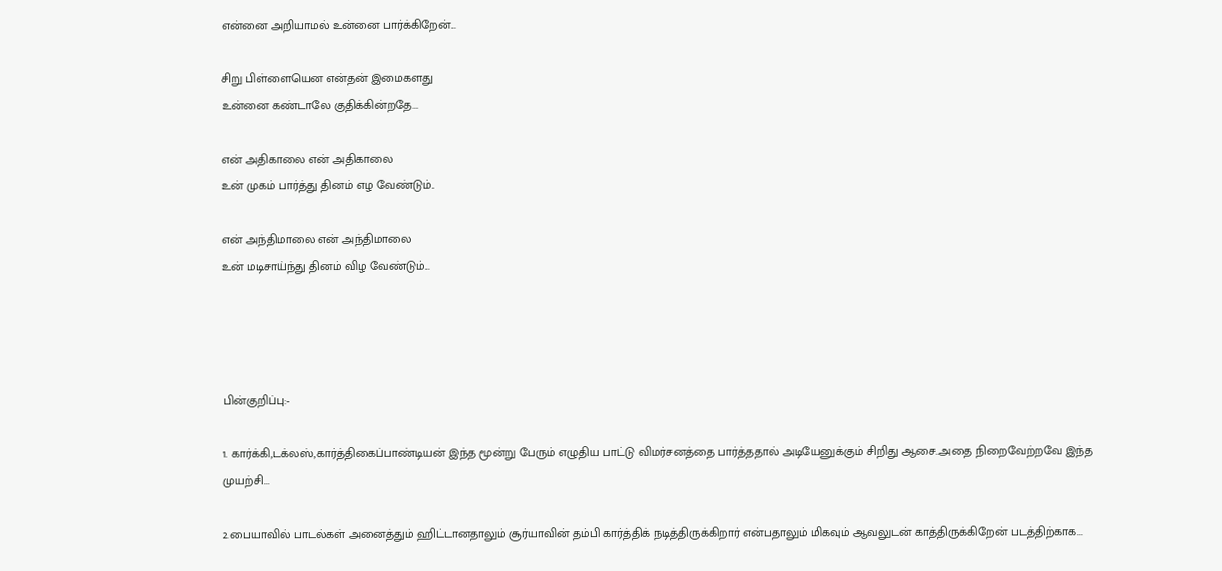என்னை அறியாமல் உன்னை பார்க்கிறேன்...

சிறு பிள்ளையென என்தன் இமைகளது
உன்னை கண்டாலே குதிக்கின்றதே...

என் அதிகாலை என் அதிகாலை
உன் முகம் பார்த்து தினம் எழ வேண்டும்..

என் அந்திமாலை என் அந்திமாலை
உன் மடிசாய்ந்து தினம் விழ வேண்டும்...




பின்குறிப்பு:-

1. கார்க்கி,டக்லஸ்,கார்த்திகைப்பாண்டியன் இந்த மூன்று பேரும் எழுதிய பாட்டு விமர்சனத்தை பார்த்ததால் அடியேனுக்கும் சிறிது ஆசை..அதை நிறைவேற்றவே இந்த முயற்சி...

2.பையாவில் பாடல்கள் அனைத்தும் ஹிட்டானதாலும் சூர்யாவின் தம்பி கார்த்திக் நடித்திருக்கிறார் என்பதாலும் மிகவும் ஆவலுடன் காத்திருக்கிறேன் படத்திற்காக...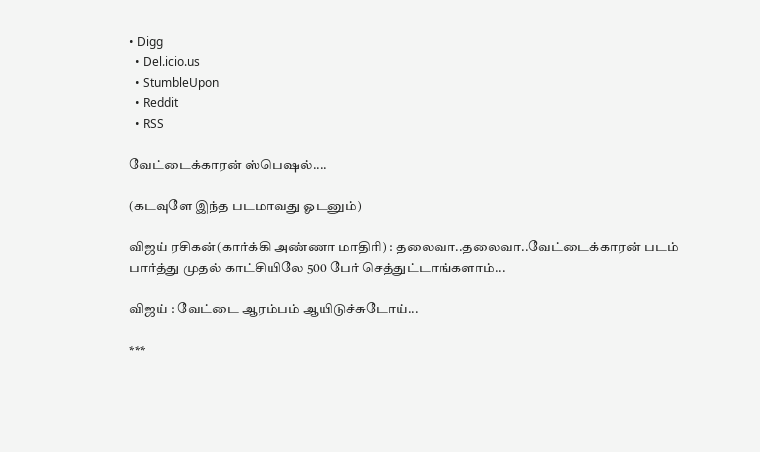• Digg
  • Del.icio.us
  • StumbleUpon
  • Reddit
  • RSS

வேட்டைக்காரன் ஸ்பெஷல்....

(கடவுளே இந்த படமாவது ஓடனும்)

விஜய் ரசிகன்(கார்க்கி அண்ணா மாதிரி) : தலைவா..தலைவா..வேட்டைக்காரன் படம் பார்த்து முதல் காட்சியிலே 500 பேர் செத்துட்டாங்களாம்...

விஜய் : வேட்டை ஆரம்பம் ஆயிடுச்சுடோய்...

***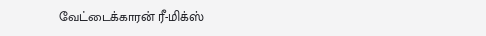வேட்டைக்காரன் ரீ-மிக்ஸ்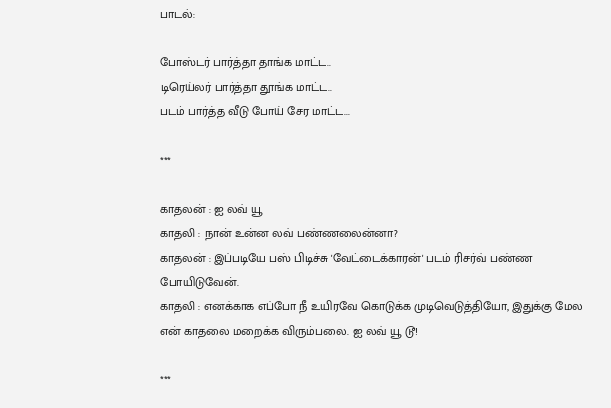பாடல்:

போஸ்டர் பார்த்தா தாங்க மாட்ட..
டிரெய்லர் பார்த்தா தூங்க மாட்ட..
படம் பார்த்த வீடு போய் சேர மாட்ட...

***

காதலன் : ஐ லவ் யூ
காதலி : நான் உன்ன லவ் பண்ணலைன்னா?
காதலன் : இப்படியே பஸ் பிடிச்சு 'வேட்டைக்காரன்' படம் ரிசர்வ் பண்ண போயிடுவேன்.
காதலி : எனக்காக எப்போ நீ உயிரவே கொடுக்க முடிவெடுத்தியோ, இதுக்கு மேல என் காதலை மறைக்க விரும்பலை. ஐ லவ் யூ டூ!

***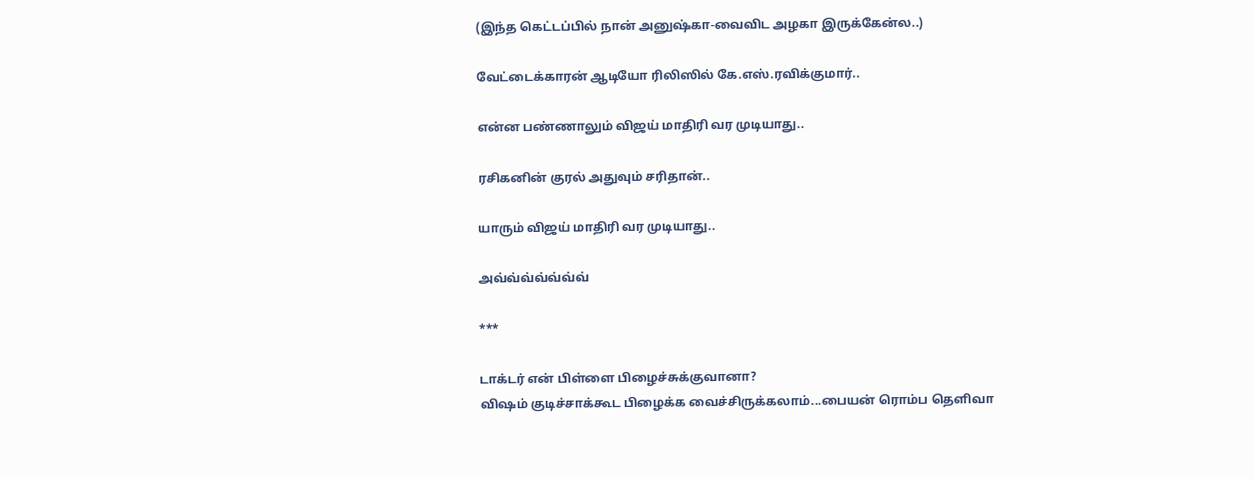(இந்த கெட்டப்பில் நான் அனுஷ்கா-வைவிட அழகா இருக்கேன்ல..)

வேட்டைக்காரன் ஆடியோ ரிலிஸில் கே.எஸ்.ரவிக்குமார்..

என்ன பண்ணாலும் விஜய் மாதிரி வர முடியாது..

ரசிகனின் குரல் அதுவும் சரிதான்..

யாரும் விஜய் மாதிரி வர முடியாது..

அவ்வ்வ்வ்வ்வ்வ்

***

டாக்டர் என் பிள்ளை பிழைச்சுக்குவானா?
விஷம் குடிச்சாக்கூட பிழைக்க வைச்சிருக்கலாம்...பையன் ரொம்ப தெளிவா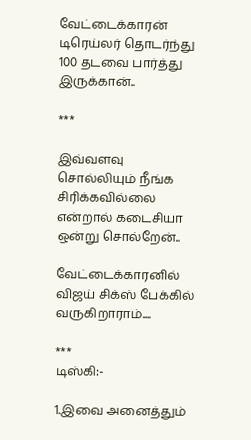வேட்டைக்காரன் டிரெய்லர் தொடர்ந்து 100 தடவை பார்த்து இருக்கான்..

***

இவ்வளவு சொல்லியும் நீங்க சிரிக்கவில்லை என்றால் கடைசியா ஒன்று சொல்றேன்..

வேட்டைக்காரனில் விஜய் சிக்ஸ் பேக்கில் வருகிறாராம்....

***
டிஸ்கி:-

1.இவை அனைத்தும்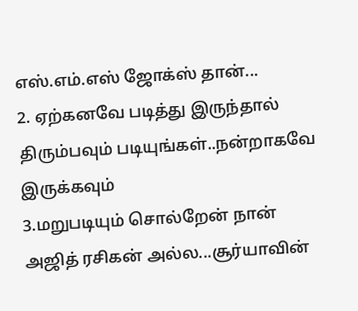எஸ்.எம்.எஸ் ஜோக்ஸ் தான்...
2. ஏற்கனவே படித்து இருந்தால் திரும்பவும் படியுங்கள்..நன்றாகவே இருக்கவும்
3.மறுபடியும் சொல்றேன் நான் அஜித் ரசிகன் அல்ல...சூர்யாவின்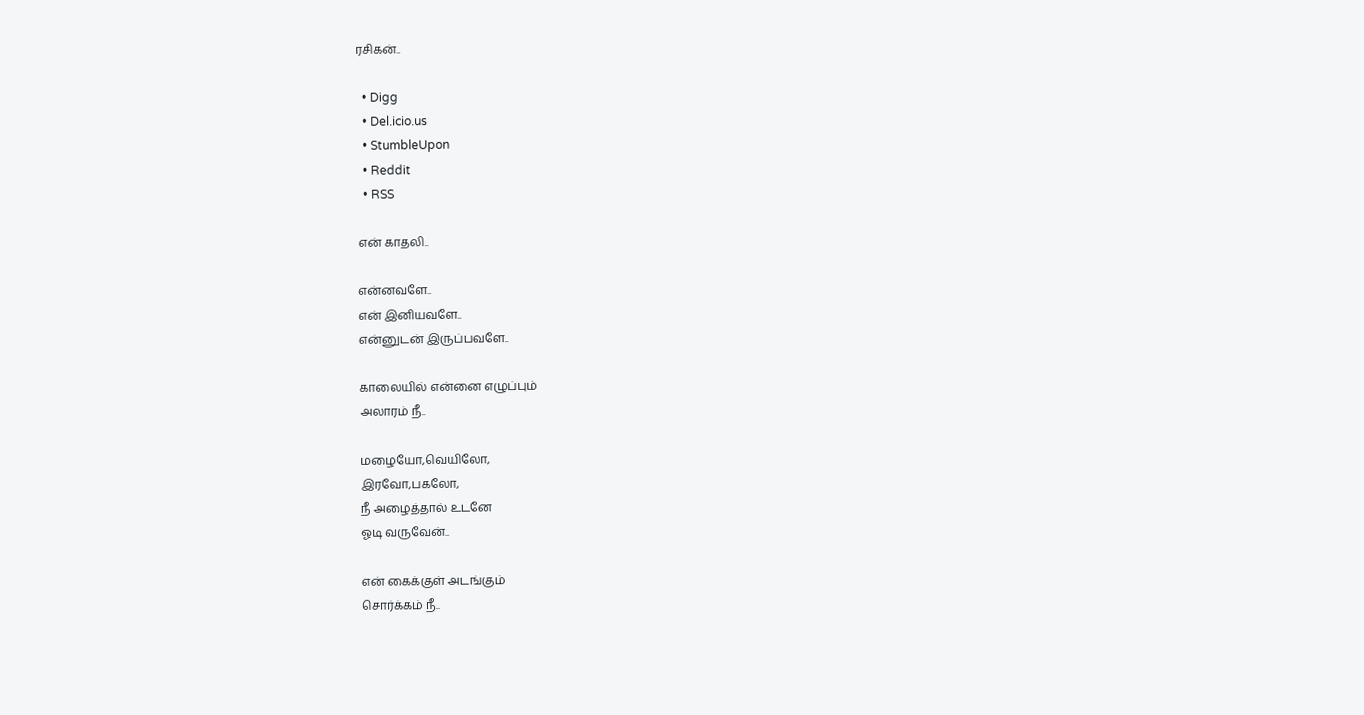ரசிகன்..

  • Digg
  • Del.icio.us
  • StumbleUpon
  • Reddit
  • RSS

என் காதலி..

என்னவளே..
என் இனியவளே..
என்னுடன் இருப்பவளே..

காலையில் என்னை எழுப்பும்
அலாரம் நீ..

மழையோ,வெயிலோ,
இரவோ,பகலோ,
நீ அழைத்தால் உடனே
ஓடி வருவேன்..

என் கைக்குள் அடங்கும்
சொர்க்கம் நீ..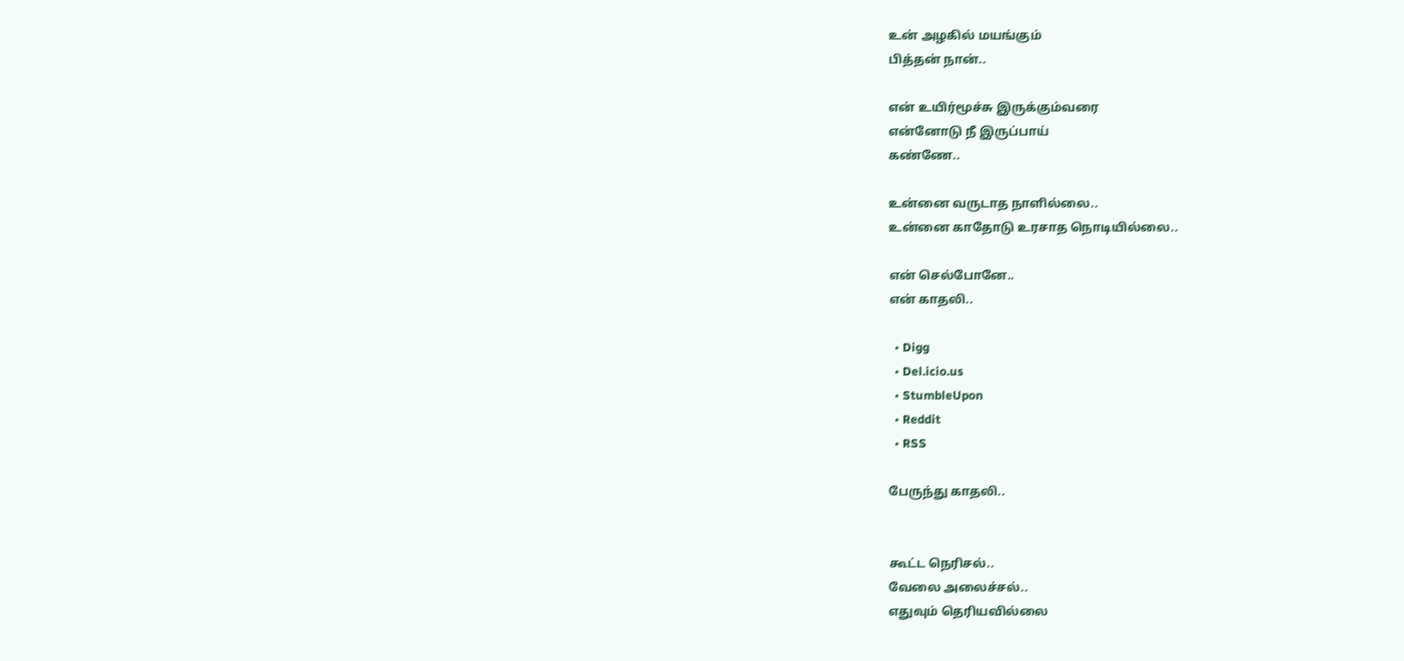உன் அழகில் மயங்கும்
பித்தன் நான்..

என் உயிர்மூச்சு இருக்கும்வரை
என்னோடு நீ இருப்பாய்
கண்ணே..

உன்னை வருடாத நாளில்லை..
உன்னை காதோடு உரசாத நொடியில்லை..

என் செல்போனே..
என் காதலி..

  • Digg
  • Del.icio.us
  • StumbleUpon
  • Reddit
  • RSS

பேருந்து காதலி..


கூட்ட நெரிசல்..
வேலை அலைச்சல்..
எதுவும் தெரியவில்லை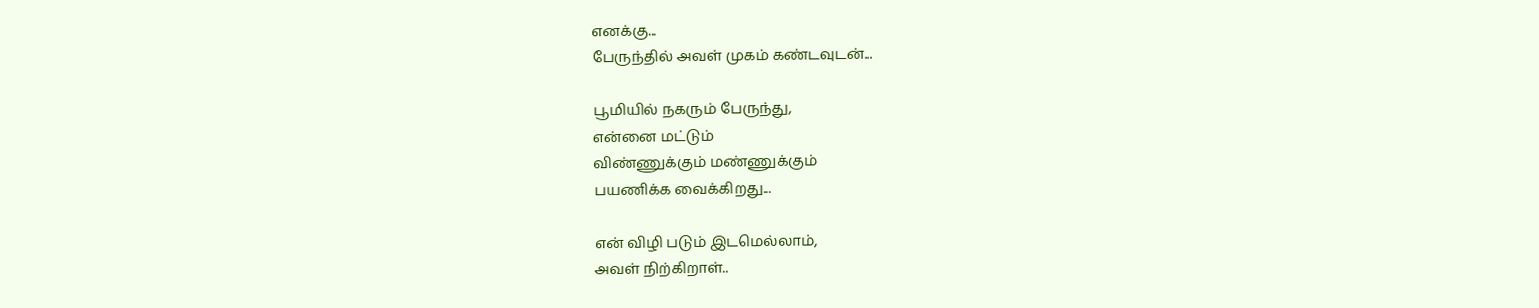எனக்கு...
பேருந்தில் அவள் முகம் கண்டவுடன்...

பூமியில் நகரும் பேருந்து,
என்னை மட்டும்
விண்ணுக்கும் மண்ணுக்கும்
பயணிக்க வைக்கிறது...

என் விழி படும் இடமெல்லாம்,
அவள் நிற்கிறாள்..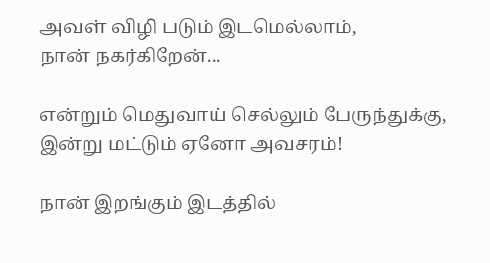அவள் விழி படும் இடமெல்லாம்,
நான் நகர்கிறேன்...

என்றும் மெதுவாய் செல்லும் பேருந்துக்கு,
இன்று மட்டும் ஏனோ அவசரம்!

நான் இறங்கும் இடத்தில்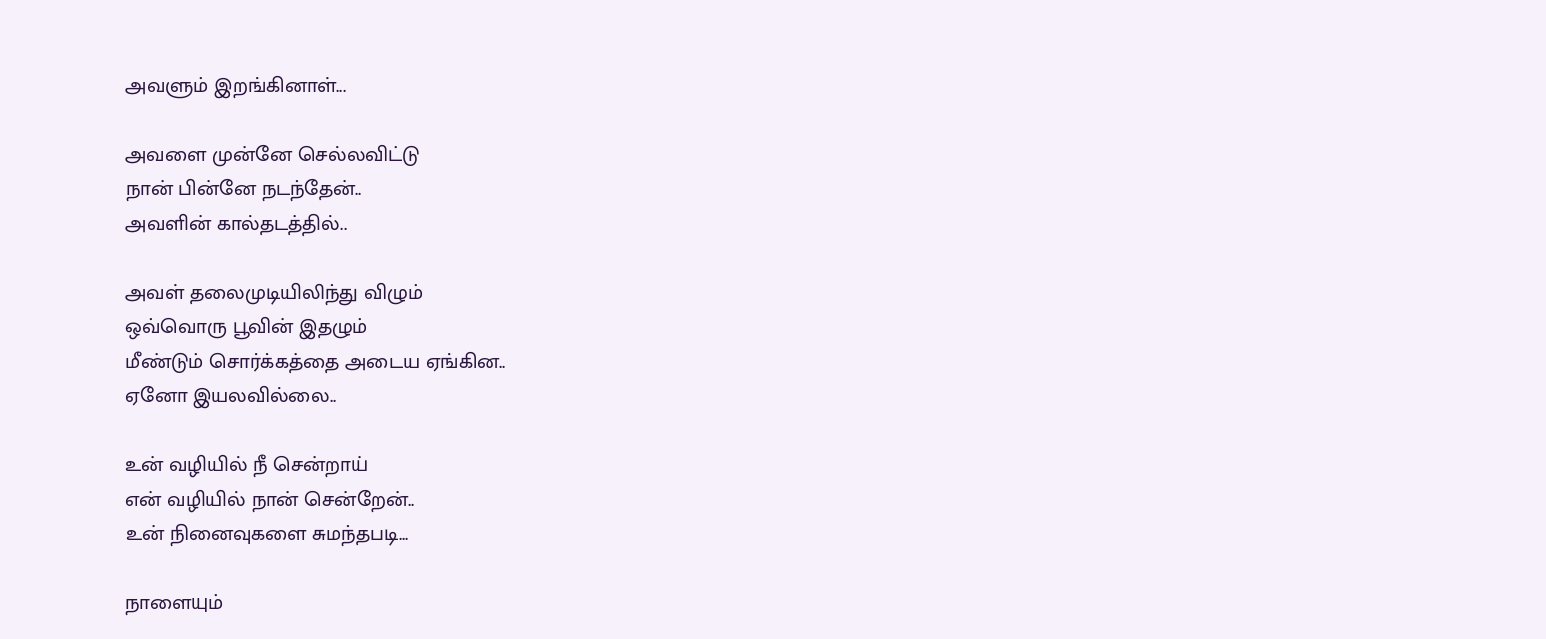அவளும் இறங்கினாள்...

அவளை முன்னே செல்லவிட்டு
நான் பின்னே நடந்தேன்..
அவளின் கால்தடத்தில்..

அவள் தலைமுடியிலிந்து விழும்
ஒவ்வொரு பூவின் இதழும்
மீண்டும் சொர்க்கத்தை அடைய ஏங்கின..
ஏனோ இயலவில்லை..

உன் வழியில் நீ சென்றாய்
என் வழியில் நான் சென்றேன்..
உன் நினைவுகளை சுமந்தபடி...

நாளையும்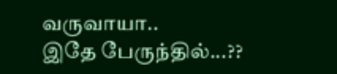வருவாயா..
இதே பேருந்தில்...??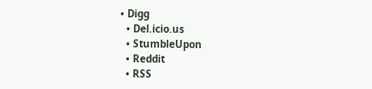• Digg
  • Del.icio.us
  • StumbleUpon
  • Reddit
  • RSS